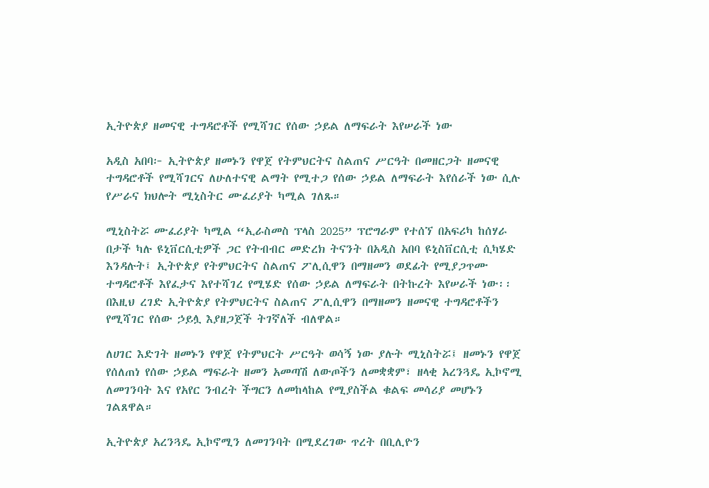ኢትዮጵያ ዘመናዊ ተግዳሮቶች የሚሻገር የሰው ኃይል ለማፍራት እየሠራች ነው

አዲስ አበባ፦ ኢትዮጵያ ዘመኑን የዋጀ የትምህርትና ስልጠና ሥርዓት በመዘርጋት ዘመናዊ ተግዳሮቶች የሚሻገርና ለሁለተናዊ ልማት የሚተጋ የሰው ኃይል ለማፍራት እየሰራች ነው ሲሉ የሥራና ክህሎት ሚኒስትር ሙፈሪያት ካሚል ገለጹ።

ሚኒስትሯ ሙፈሪያት ካሚል “ኢራስመስ ፕላስ 2025” ፕሮግራም የተሰኘ በአፍሪካ ከሰሃራ በታች ካሉ ዩኒቨርሲቲዎች ጋር የትብብር መድረክ ትናንት በአዲስ አበባ ዩኒስቨርሲቲ ሲካሄድ እንዳሉት፤ ኢትዮጵያ የትምህርትና ስልጠና ፖሊሲዋን በማዘመን ወደፊት የሚያጋጥሙ ተግዳሮቶች እየፈታና እየተሻገረ የሚሄድ የሰው ኃይል ለማፍራት በትኩረት እየሠራች ነው፡፡ በእዚህ ረገድ ኢትዮጵያ የትምህርትና ስልጠና ፖሊሲዋን በማዘመን ዘመናዊ ተግዳሮቶችን የሚሻገር የሰው ኃይሏ እያዘጋጀች ትገኛለች ብለዋል።

ለሀገር እድገት ዘመኑን የዋጀ የትምህርት ሥርዓት ወሳኝ ነው ያሉት ሚኒስትሯ፤ ዘመኑን የዋጀ የሰለጠነ የሰው ኃይል ማፍራት ዘመን አመጣሽ ለውጦችን ለመቋቋም፣ ዘላቂ አረንጓዴ ኢኮኖሚ ለመገንባት እና የአየር ንብረት ችግርን ለመከላከል የሚያስችል ቁልፍ መሳሪያ መሆኑን ገልጸዋል።

ኢትዮጵያ አረንጓዴ ኢኮኖሚን ለመገንባት በሚደረገው ጥረት በቢሊዮን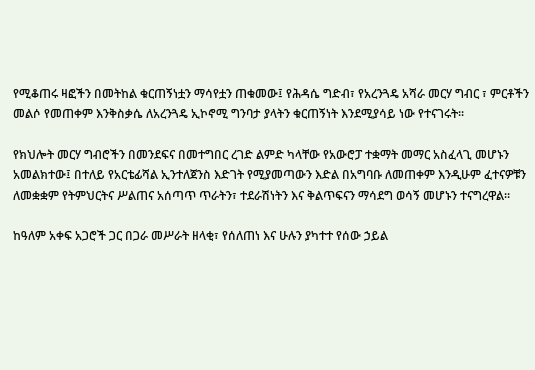የሚቆጠሩ ዛፎችን በመትከል ቁርጠኝነቷን ማሳየቷን ጠቁመው፤ የሕዳሴ ግድብ፣ የአረንጓዴ አሻራ መርሃ ግብር ፣ ምርቶችን መልሶ የመጠቀም እንቅስቃሴ ለአረንጓዴ ኢኮኖሚ ግንባታ ያላትን ቁርጠኝነት እንደሚያሳይ ነው የተናገሩት፡፡

የክህሎት መርሃ ግብሮችን በመንደፍና በመተግበር ረገድ ልምድ ካላቸው የአውሮፓ ተቋማት መማር አስፈላጊ መሆኑን አመልክተው፤ በተለይ የአርቴፊሻል ኢንተለጀንስ እድገት የሚያመጣውን እድል በአግባቡ ለመጠቀም እንዲሁም ፈተናዎቹን ለመቋቋም የትምህርትና ሥልጠና አሰጣጥ ጥራትን፣ ተደራሽነትን እና ቅልጥፍናን ማሳደግ ወሳኝ መሆኑን ተናግረዋል።

ከዓለም አቀፍ አጋሮች ጋር በጋራ መሥራት ዘላቂ፣ የሰለጠነ እና ሁሉን ያካተተ የሰው ኃይል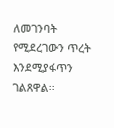ለመገንባት የሚደረገውን ጥረት እንደሚያፋጥን ገልጸዋል፡፡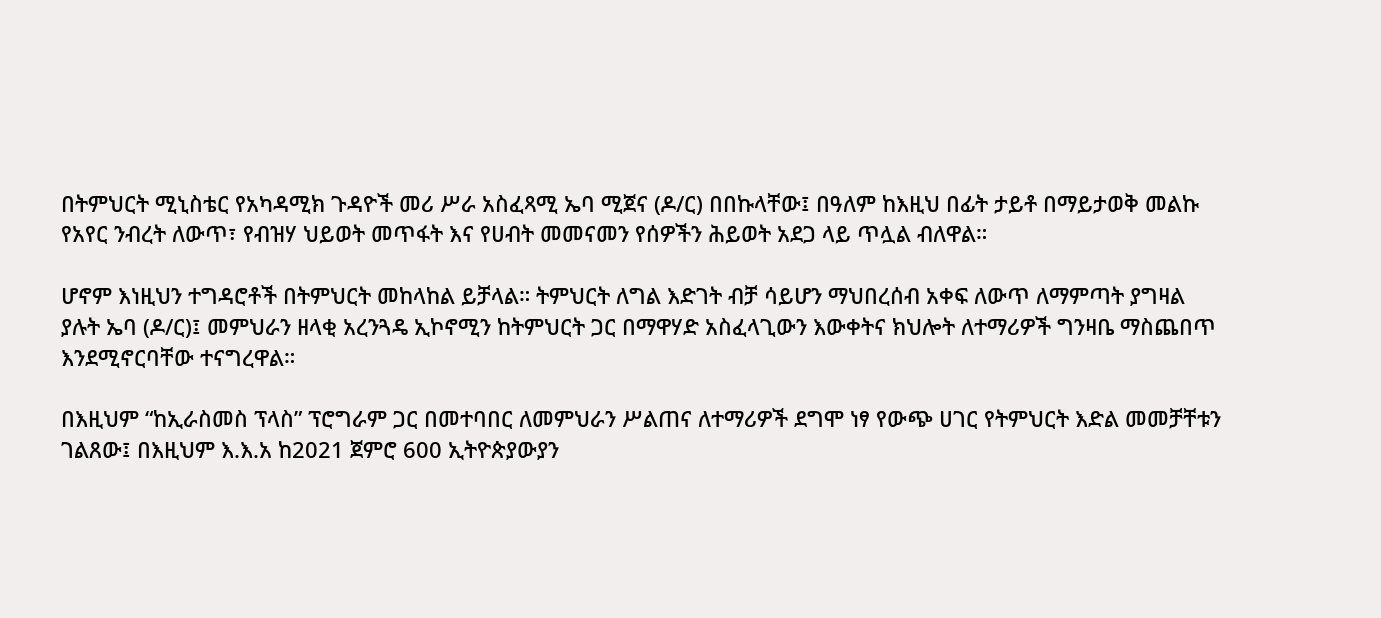በትምህርት ሚኒስቴር የአካዳሚክ ጉዳዮች መሪ ሥራ አስፈጻሚ ኤባ ሚጀና (ዶ/ር) በበኩላቸው፤ በዓለም ከእዚህ በፊት ታይቶ በማይታወቅ መልኩ የአየር ንብረት ለውጥ፣ የብዝሃ ህይወት መጥፋት እና የሀብት መመናመን የሰዎችን ሕይወት አደጋ ላይ ጥሏል ብለዋል።

ሆኖም እነዚህን ተግዳሮቶች በትምህርት መከላከል ይቻላል። ትምህርት ለግል እድገት ብቻ ሳይሆን ማህበረሰብ አቀፍ ለውጥ ለማምጣት ያግዛል ያሉት ኤባ (ዶ/ር)፤ መምህራን ዘላቂ አረንጓዴ ኢኮኖሚን ከትምህርት ጋር በማዋሃድ አስፈላጊውን እውቀትና ክህሎት ለተማሪዎች ግንዛቤ ማስጨበጥ እንደሚኖርባቸው ተናግረዋል።

በእዚህም “ከኢራስመስ ፕላስ” ፕሮግራም ጋር በመተባበር ለመምህራን ሥልጠና ለተማሪዎች ደግሞ ነፃ የውጭ ሀገር የትምህርት እድል መመቻቸቱን ገልጸው፤ በእዚህም እ.እ.አ ከ2021 ጀምሮ 600 ኢትዮጵያውያን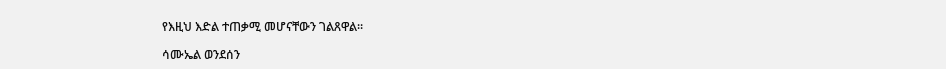የእዚህ እድል ተጠቃሚ መሆናቸውን ገልጸዋል።

ሳሙኤል ወንደሰን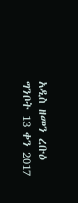አዲስ ዘመን ረቡዕ ግንቦት 13 ቀን 2017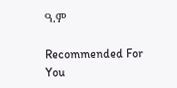ዓ.ም

Recommended For You